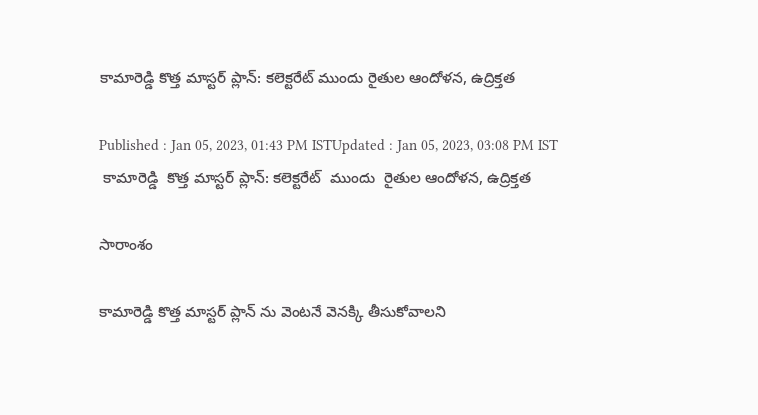కామారెడ్డి కొత్త మాస్టర్ ప్లాన్: కలెక్టరేట్ ముందు రైతుల ఆందోళన, ఉద్రిక్తత

Published : Jan 05, 2023, 01:43 PM ISTUpdated : Jan 05, 2023, 03:08 PM IST
 కామారెడ్డి  కొత్త మాస్టర్ ప్లాన్: కలెక్టరేట్  ముందు  రైతుల ఆందోళన, ఉద్రిక్తత

సారాంశం

కామారెడ్డి కొత్త మాస్టర్ ప్లాన్ ను వెంటనే వెనక్కి తీసుకోవాలని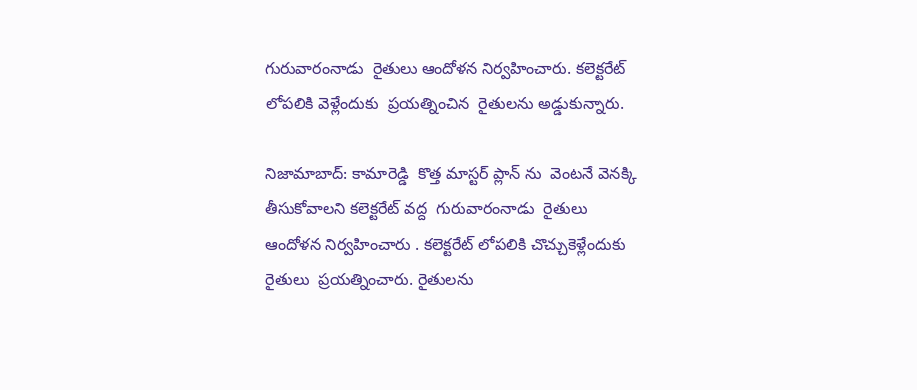గురువారంనాడు  రైతులు ఆందోళన నిర్వహించారు. కలెక్టరేట్ లోపలికి వెళ్లేందుకు  ప్రయత్నించిన  రైతులను అడ్డుకున్నారు.

నిజామాబాద్: కామారెడ్డి  కొత్త మాస్టర్ ప్లాన్ ను  వెంటనే వెనక్కి తీసుకోవాలని కలెక్టరేట్ వద్ద  గురువారంనాడు  రైతులు ఆందోళన నిర్వహించారు . కలెక్టరేట్ లోపలికి చొచ్చుకెళ్లేందుకు  రైతులు  ప్రయత్నించారు. రైతులను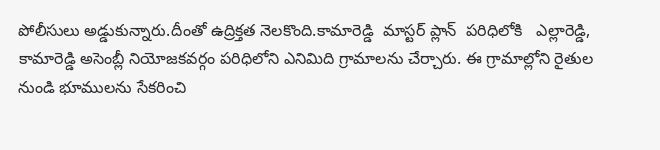పోలీసులు అడ్డుకున్నారు.దీంతో ఉద్రిక్తత నెలకొంది.కామారెడ్డి  మాస్టర్ ప్లాన్  పరిధిలోకి   ఎల్లారెడ్డి, కామారెడ్డి అసెంబ్లీ నియోజకవర్గం పరిధిలోని ఎనిమిది గ్రామాలను చేర్చారు. ఈ గ్రామాల్లోని రైతుల నుండి భూములను సేకరించి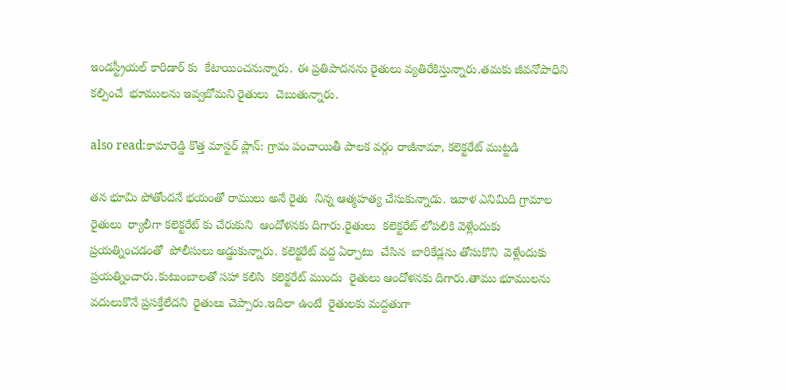ఇండస్ట్రీయల్ కారిడార్ కు  కేటాయించనున్నారు. ఈ ప్రతిపాదనను రైతులు వ్యతిరేకిస్తున్నారు.తమకు జీవనోపాధిని కల్పించే  భూములను ఇవ్వబోమని రైతులు  చెబుతున్నారు.

also read:కామారెడ్డి కొత్త మాస్టర్ ప్లాన్: గ్రామ పంచాయితీ పాలక వర్గం రాజీనామా, కలెక్టరేట్ ముట్టడి

తన భూమి పోతోందనే భయంతో రాములు అనే రైతు  నిన్న ఆత్మహత్య చేసుకున్నాడు. ఇవాళ ఎనిమిది గ్రామాల రైతులు  ర్యాలీగా కలెక్టరేట్ కు చేరుకుని  ఆందోళనకు దిగారు.రైతులు  కలెక్టరేట్ లోపలికి వెళ్లేందుకు  ప్రయత్నించడంతో  పోలీసులు అడ్డుకున్నారు. కలెక్టరేట్ వద్ద ఏర్పాటు  చేసిన  బారికేడ్లను తోసుకొని  వెళ్లేందుకు ప్రయత్నించారు.కుటుంబాలతో సహా కలిసి  కలెక్టరేట్ ముందు  రైతులు ఆందోళనకు దిగారు.తాము భూములను  వదులుకొనే ప్రసక్తేలేదని  రైతులు చెప్పారు.ఇదిలా ఉంటే  రైతులకు మద్దతుగా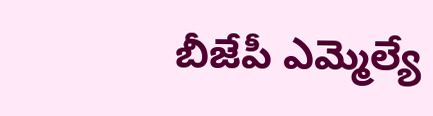బీజేపీ ఎమ్మెల్యే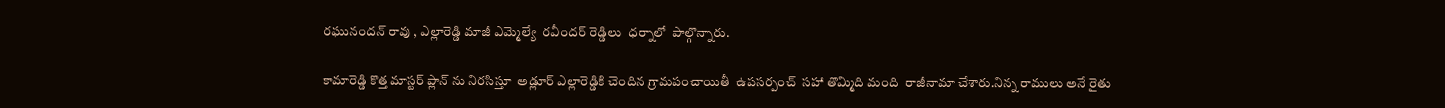రఘునందన్ రావు , ఎల్లారెడ్డి మాజీ ఎమ్మెల్యే  రవీందర్ రెడ్డిలు  ధర్నాలో  పాల్గొన్నారు.

కామారెడ్డి కొత్త మాస్టర్ ప్లాన్ ను నిరసిస్తూ  అడ్లూర్ ఎల్లారెడ్డికి చెందిన గ్రామపంచాయితీ  ఉపసర్పంచ్  సహా తొమ్మిది మంది  రాజీనామా చేశారు.నిన్న రాములు అనే రైతు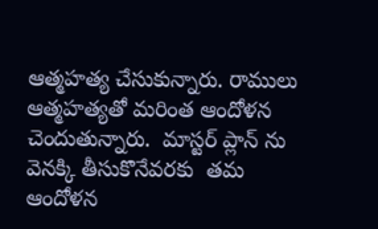ఆత్మహత్య చేసుకున్నారు. రాములు ఆత్మహత్యతో మరింత ఆందోళన చెందుతున్నారు.  మాస్టర్ ప్లాన్ ను వెనక్కి తీసుకొనేవరకు  తమ ఆందోళన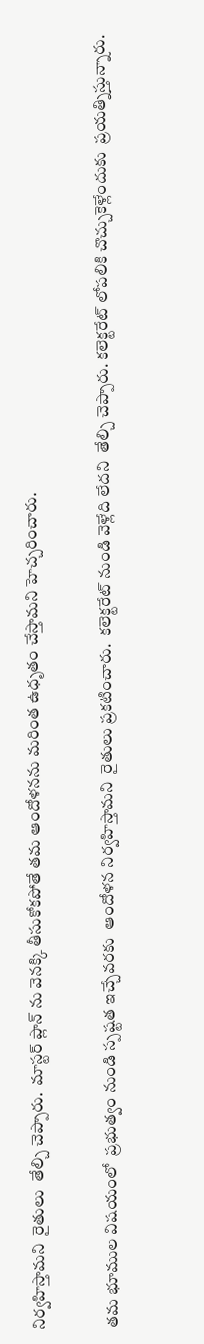నిర్వహిస్తామని  రైతులు  తేల్చి చెప్పారు.  మాస్టర్ ప్లాన్ ను వెనక్కి తీసుకోకపోతే తమ ఆందోళనను మరింత ఉధృతం చేస్తామని హెచ్చరించారు.

తమ భూముల విషయంలో  ప్రభుత్వం నుండి స్పష్టత ఇచ్చేవరకు  ఆందోళన నిర్వహిస్తామని  రైతులు ప్రకటించారు.  కలెక్టరేట్ నుండి వెళ్లేది లేదని  తేల్చి చెప్పారు. కలెక్టరేట్ లోపలికి చొచ్చుకెళ్లేందుకు  ప్రయత్నిస్తున్నారు.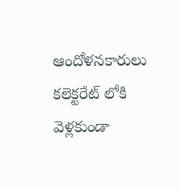ఆందోళనకారులు కలెక్టరేట్ లోకి వెళ్లకుండా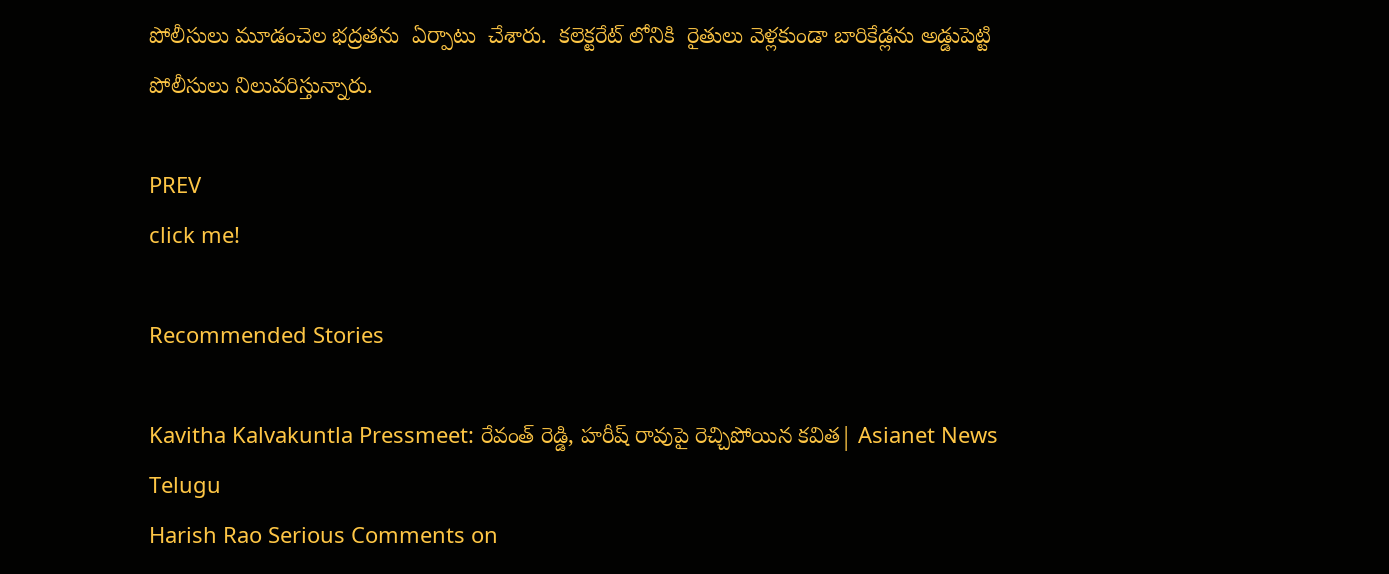పోలీసులు మూడంచెల భద్రతను  ఏర్పాటు  చేశారు.  కలెక్టరేట్ లోనికి  రైతులు వెళ్లకుండా బారికేడ్లను అడ్డుపెట్టి పోలీసులు నిలువరిస్తున్నారు.

PREV
click me!

Recommended Stories

Kavitha Kalvakuntla Pressmeet: రేవంత్ రెడ్డి, హరీష్ రావుపై రెచ్చిపోయిన కవిత| Asianet News Telugu
Harish Rao Serious Comments on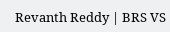Revanth Reddy | BRS VS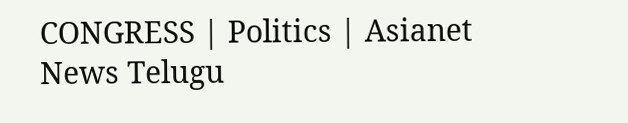CONGRESS | Politics | Asianet News Telugu